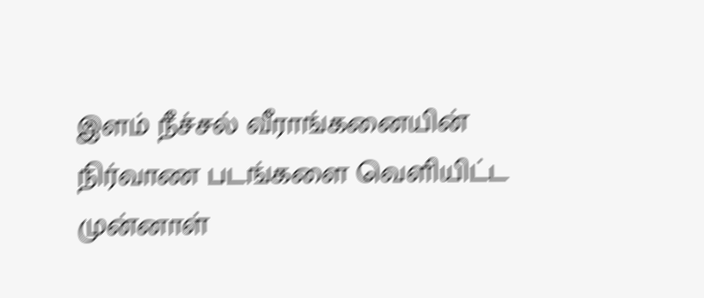இளம் நீச்சல் வீராங்கனையின் நிர்வாண படங்களை வெளியிட்ட முன்னாள்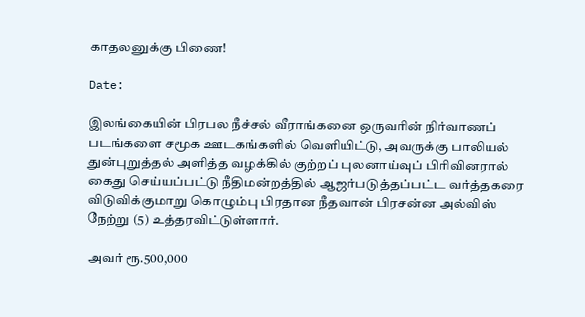காதலனுக்கு பிணை!

Date:

இலங்கையின் பிரபல நீச்சல் வீராங்கனை ஒருவரின் நிர்வாணப் படங்களை சமூக ஊடகங்களில் வெளியிட்டு, அவருக்கு பாலியல் துன்புறுத்தல் அளித்த வழக்கில் குற்றப் புலனாய்வுப் பிரிவினரால் கைது செய்யப்பட்டு நீதிமன்றத்தில் ஆஜர்படுத்தப்பட்ட வர்த்தகரை விடுவிக்குமாறு கொழும்பு பிரதான நீதவான் பிரசன்ன அல்விஸ் நேற்று (5) உத்தரவிட்டுள்ளார்.

அவர் ரூ.500,000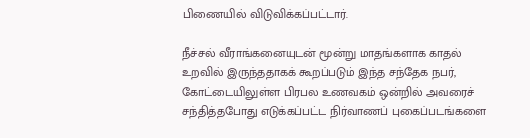பிணையில் விடுவிக்கப்பட்டார்.

நீச்சல் வீராங்கனையுடன் மூன்று மாதங்களாக காதல் உறவில் இருந்ததாகக் கூறப்படும் இந்த சந்தேக நபர், கோட்டையிலுள்ள பிரபல உணவகம் ஒன்றில் அவரைச் சந்தித்தபோது எடுக்கப்பட்ட நிர்வாணப் புகைப்படங்களை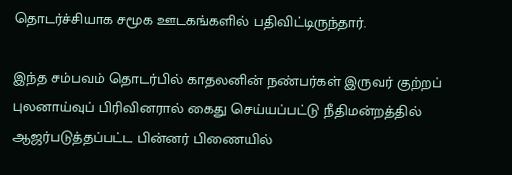தொடர்ச்சியாக சமூக ஊடகங்களில் பதிவிட்டிருந்தார்.

இந்த சம்பவம் தொடர்பில் காதலனின் நண்பர்கள் இருவர் குற்றப் புலனாய்வுப் பிரிவினரால் கைது செய்யப்பட்டு நீதிமன்றத்தில் ஆஜர்படுத்தப்பட்ட பின்னர் பிணையில்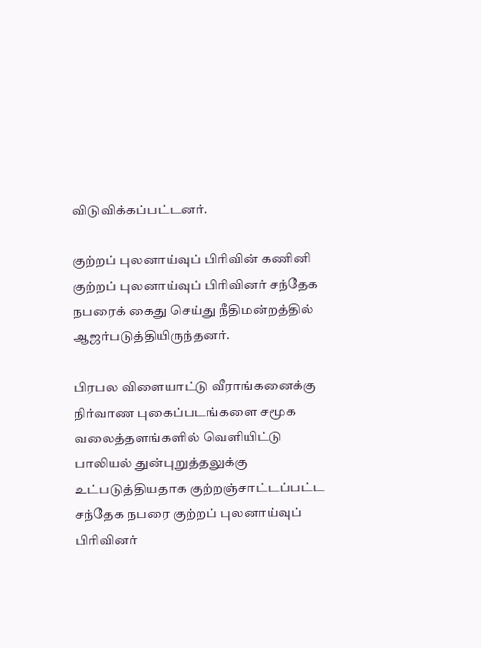விடுவிக்கப்பட்டனர்.

குற்றப் புலனாய்வுப் பிரிவின் கணினி குற்றப் புலனாய்வுப் பிரிவினர் சந்தேக நபரைக் கைது செய்து நீதிமன்றத்தில் ஆஜர்படுத்தியிருந்தனர்.

பிரபல விளையாட்டு வீராங்கனைக்கு நிர்வாண புகைப்படங்களை சமூக வலைத்தளங்களில் வெளியிட்டு பாலியல் துன்புறுத்தலுக்கு உட்படுத்தியதாக குற்றஞ்சாட்டப்பட்ட சந்தேக நபரை குற்றப் புலனாய்வுப் பிரிவினர்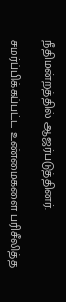நீதிமன்றத்தில் ஆஜர்படுத்தினர்.

சமர்ப்பிக்கப்பட்ட உண்மைகளை பரிசீலித்த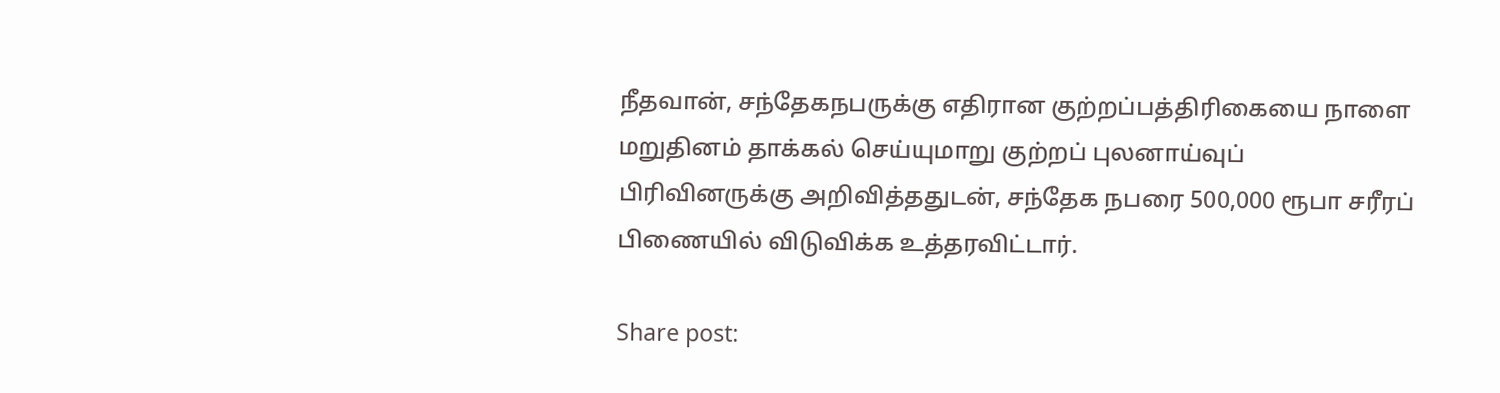நீதவான், சந்தேகநபருக்கு எதிரான குற்றப்பத்திரிகையை நாளை மறுதினம் தாக்கல் செய்யுமாறு குற்றப் புலனாய்வுப் பிரிவினருக்கு அறிவித்ததுடன், சந்தேக நபரை 500,000 ரூபா சரீரப் பிணையில் விடுவிக்க உத்தரவிட்டார்.

Share post: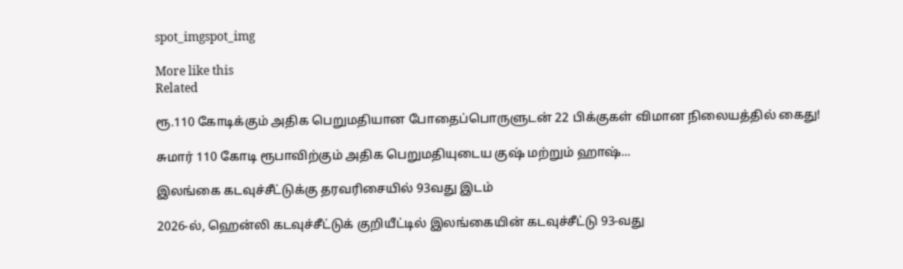spot_imgspot_img

More like this
Related

ரூ.110 கோடிக்கும் அதிக பெறுமதியான போதைப்பொருளுடன் 22 பிக்குகள் விமான நிலையத்தில் கைது!

சுமார் 110 கோடி ரூபாவிற்கும் அதிக பெறுமதியுடைய குஷ் மற்றும் ஹாஷ்...

இலங்கை கடவுச்சீட்டுக்கு தரவரிசையில் 93வது இடம்

2026-ல், ஹென்லி கடவுச்சீட்டுக் குறியீட்டில் இலங்கையின் கடவுச்சீட்டு 93-வது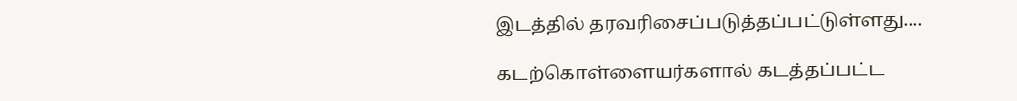இடத்தில் தரவரிசைப்படுத்தப்பட்டுள்ளது....

கடற்கொள்ளையர்களால் கடத்தப்பட்ட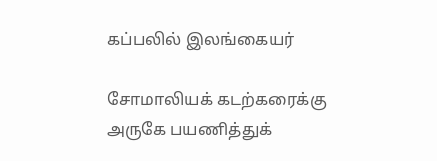கப்பலில் இலங்கையர்

சோமாலியக் கடற்கரைக்கு அருகே பயணித்துக்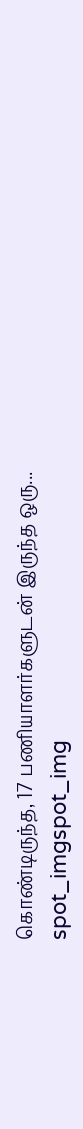கொண்டிருந்த, 17 பணியாளர்களுடன் இருந்த ஒரு...
spot_imgspot_img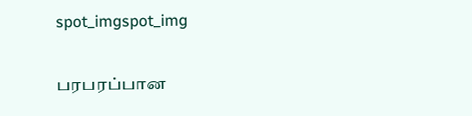spot_imgspot_img

பரபரப்பான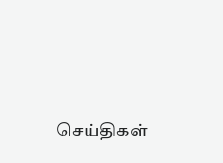செய்திகள்